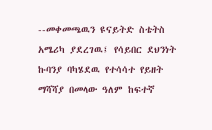--መቀመጫዉን ዩናይትድ ስቴትስ አሜሪካ ያደረገዉ፤ የሳይበር ደህንነት ኩባንያ ባካሄደዉ የተሳሳተ የይዘት ማሻሻያ በመላው ዓለም ከፍተኛ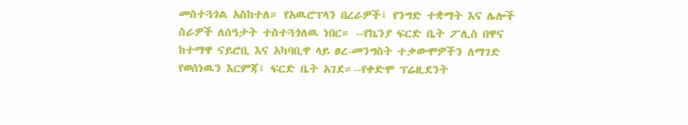መስተጓጎል አስከተለ። የአዉሮፕላን በረራዎች፤ የንግድ ተቋማት እና ሌሎች ስራዎች ለሰዓታት ተስተጓጎለዉ ነበር። --የኬንያ ፍርድ ቤት ፖሊስ በዋና ከተማዋ ናይሮቢ እና አካባቢዋ ላይ ፀረ-መንግስት ተቃውሞዎችን ለማገድ የወሰነዉን እርምጃ፤ ፍርድ ቤት አገደ።--የቀድሞ ፕሬዚደንት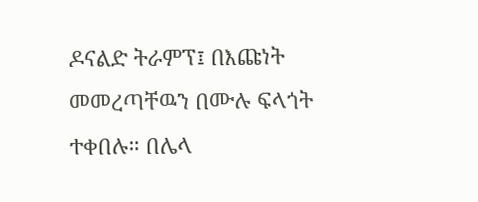ዶናልድ ትራምፕ፤ በእጩነት መመረጣቸዉን በሙሉ ፍላጎት ተቀበሉ። በሌላ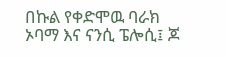በኩል የቀድሞዉ ባራክ ኦባማ እና ናንሲ ፔሎሲ፤ ጆ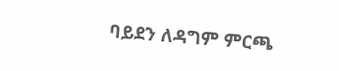ባይደን ለዳግም ምርጫ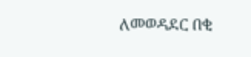ለመወዳደር በቂ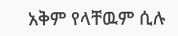አቅም የላቸዉም ሲሉ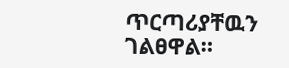ጥርጣሪያቸዉን ገልፀዋል።